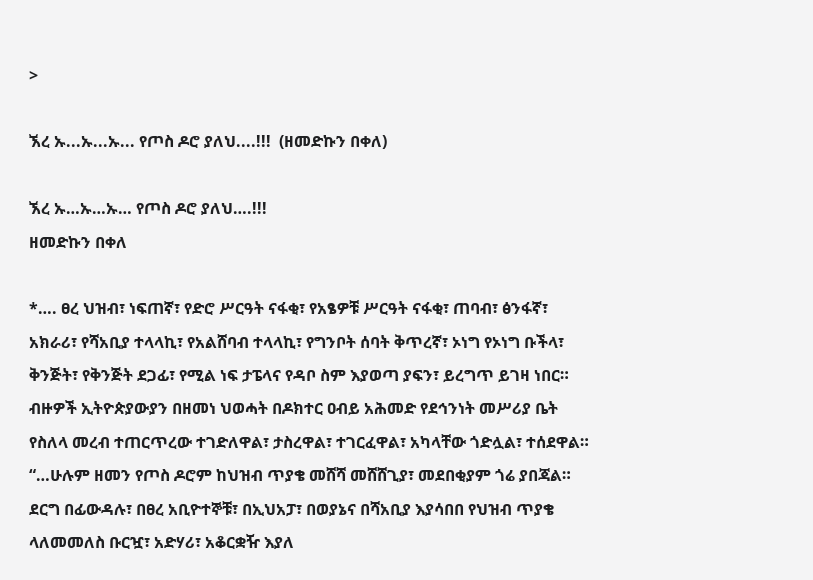>

ኧረ ኡ...ኡ...ኡ... የጦስ ዶሮ ያለህ....!!!  (ዘመድኩን በቀለ)

ኧረ ኡ…ኡ…ኡ… የጦስ ዶሮ ያለህ….!!!
ዘመድኩን በቀለ

*…. ፀረ ህዝብ፣ ነፍጠኛ፣ የድሮ ሥርዓት ናፋቂ፣ የአፄዎቹ ሥርዓት ናፋቂ፣ ጠባብ፣ ፅንፋኛ፣ አክራሪ፣ የሻአቢያ ተላላኪ፣ የአልሸባብ ተላላኪ፣ የግንቦት ሰባት ቅጥረኛ፣ ኦነግ የኦነግ ቡችላ፣ ቅንጅት፣ የቅንጅት ደጋፊ፣ የሚል ነፍ ታፔላና የዳቦ ስም እያወጣ ያፍን፣ ይረግጥ ይገዛ ነበር። ብዙዎች ኢትዮጵያውያን በዘመነ ህወሓት በዶክተር ዐብይ አሕመድ የደኅንነት መሥሪያ ቤት የስለላ መረብ ተጠርጥረው ተገድለዋል፣ ታስረዋል፣ ተገርፈዋል፣ አካላቸው ጎድሏል፣ ተሰደዋል።
“…ሁሉም ዘመን የጦስ ዶሮም ከህዝብ ጥያቄ መሸሻ መሸሸጊያ፣ መደበቂያም ጎሬ ያበጃል። ደርግ በፊውዳሉ፣ በፀረ አቢዮተኞቹ፣ በኢህአፓ፣ በወያኔና በሻአቢያ እያሳበበ የህዝብ ጥያቄ ላለመመለስ ቡርዧ፣ አድሃሪ፣ አቆርቋዥ እያለ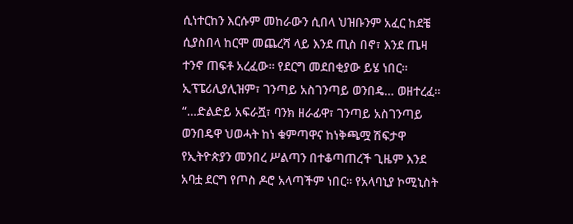ሲነተርከን እርሱም መከራውን ሲበላ ህዝቡንም አፈር ከደቼ ሲያስበላ ከርሞ መጨረሻ ላይ እንደ ጢስ በኖ፣ እንደ ጤዛ ተንኖ ጠፍቶ አረፈው። የደርግ መደበቂያው ይሄ ነበር። ኢፕፔሪሊያሊዝም፣ ገንጣይ አስገንጣይ ወንበዴ… ወዘተረፈ።
“…ድልድይ አፍራሿ፣ ባንክ ዘራፊዋ፣ ገንጣይ አስገንጣይ ወንበዴዋ ህወሓት ከነ ቁምጣዋና ከነቅጫሟ ሽፍታዋ የኢትዮጵያን መንበረ ሥልጣን በተቆጣጠረች ጊዜም እንደ አባቷ ደርግ የጦስ ዶሮ አላጣችም ነበር። የአላባኒያ ኮሚኒስት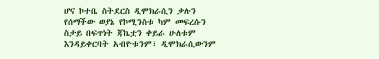ሆና ኮተቤ ስትደርስ ዲሞክራሲን ቃሉን የሰማችው ወያኔ የኮሚንስቱ ካም መፍረሱን ስታይ በፍጥነት ጃኬቷን ቀይራ ሁለቱም እንዳይቀርባት አብዮቱንም፣ ዲሞክራሲውንም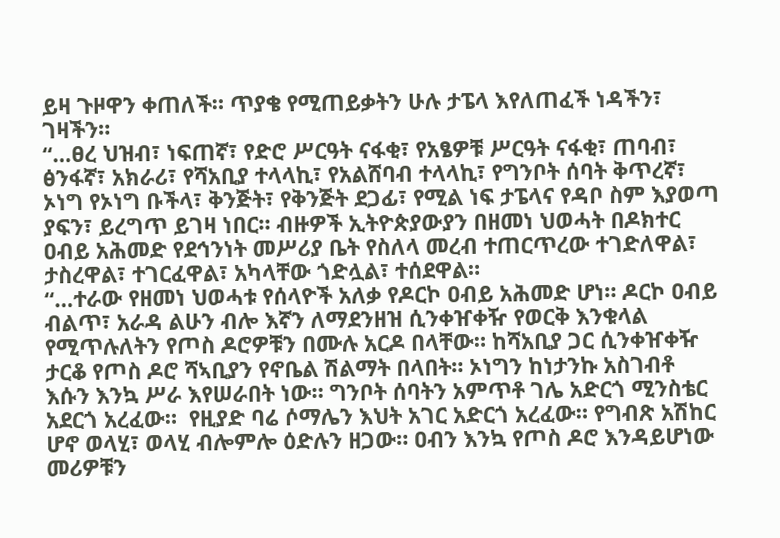ይዛ ጉዞዋን ቀጠለች። ጥያቄ የሚጠይቃትን ሁሉ ታፔላ እየለጠፈች ነዳችን፣ ገዛችን።
“…ፀረ ህዝብ፣ ነፍጠኛ፣ የድሮ ሥርዓት ናፋቂ፣ የአፄዎቹ ሥርዓት ናፋቂ፣ ጠባብ፣ ፅንፋኛ፣ አክራሪ፣ የሻአቢያ ተላላኪ፣ የአልሸባብ ተላላኪ፣ የግንቦት ሰባት ቅጥረኛ፣ ኦነግ የኦነግ ቡችላ፣ ቅንጅት፣ የቅንጅት ደጋፊ፣ የሚል ነፍ ታፔላና የዳቦ ስም እያወጣ ያፍን፣ ይረግጥ ይገዛ ነበር። ብዙዎች ኢትዮጵያውያን በዘመነ ህወሓት በዶክተር ዐብይ አሕመድ የደኅንነት መሥሪያ ቤት የስለላ መረብ ተጠርጥረው ተገድለዋል፣ ታስረዋል፣ ተገርፈዋል፣ አካላቸው ጎድሏል፣ ተሰደዋል።
“…ተራው የዘመነ ህወሓቱ የሰላዮች አለቃ የዶርኮ ዐብይ አሕመድ ሆነ። ዶርኮ ዐብይ ብልጥ፣ አራዳ ልሁን ብሎ እኛን ለማደንዘዝ ሲንቀዠቀዥ የወርቅ እንቁላል የሚጥሉለትን የጦስ ዶሮዎቹን በሙሉ አርዶ በላቸው። ከሻአቢያ ጋር ሲንቀዠቀዥ ታርቆ የጦስ ዶሮ ሻኣቢያን የኖቤል ሽልማት በላበት። ኦነግን ከነታንኩ አስገብቶ እሱን እንኳ ሥራ እየሠራበት ነው። ግንቦት ሰባትን አምጥቶ ገሌ አድርጎ ሚንስቴር አደርጎ አረፈው።  የዚያድ ባሬ ሶማሌን እህት አገር አድርጎ አረፈው። የግብጽ አሽከር ሆኖ ወላሂ፣ ወላሂ ብሎምሎ ዕድሉን ዘጋው። ዐብን እንኳ የጦስ ዶሮ እንዳይሆነው መሪዎቹን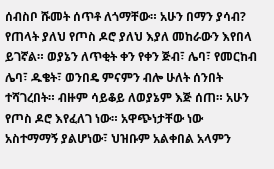ሰብስቦ ሹመት ሰጥቶ ለጎማቸው። አሁን በማን ያሳብ? የጠላት ያለህ የጦስ ዶሮ ያለህ እያለ መከራውን እየበላ ይገኛል። ወያኔን ለጥቂት ቀን የቀን ጅብ፣ ሌባ፣ የመርከብ ሌባ፣ ዱቄት፣ ወንበዴ ምናምን ብሎ ሁለት ሰንበት ተሻገረበት። ብዙም ሳይቆይ ለወያኔም እጅ ሰጠ። አሁን የጦስ ዶሮ እየፈለገ ነው። አዋጭነታቸው ነው አስተማማኝ ያልሆነው፣ ህዝቡም አልቀበል አላምን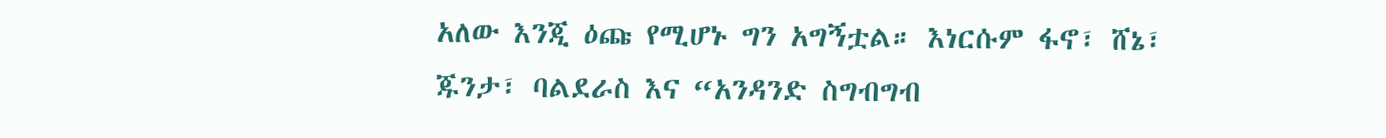አለው እንጂ ዕጩ የሚሆኑ ግን አግኝቷል። እነርሱም ፋኖ፣ ሸኔ፣ ጁንታ፣ ባልደራስ እና “አንዳንድ ስግብግብ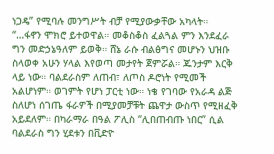ነጋዴ” የሚባሉ መንግሥት ብቻ የሚያውቃቸው አካላት።
“…ፋኖን ሞክሮ ይተወዋል። መቆስቆስ ፈልጓል ምን እንደፈራ ግን መድኃኔዓለም ይወቅ። ሸኔ ራሱ ብልፅግና መሆኑን ህዝቡ ስላወቀ አሁን ሃላል እየወጣ መታየት ጀምሯል። ጁንታም እርቅ ላይ ነው። ባልደራስም ለጠብ፣ ለጦስ ዶሮነት የሚመች አልሆነም። ወገምት የሆነ ፓርቲ ነው። ነቄ የገባው የአራዳ ልጅ ስለሆነ ሰገጤ ፋራዎች በሚያመቻቹት ጨዋታ ውስጥ የሚዘፈቅ አይደለም። በካራማራ በዓል ፖሊስ “ሊበጠብጡ ነበር” ሲል ባልደራስ ግን ሂደቱን በቪድዮ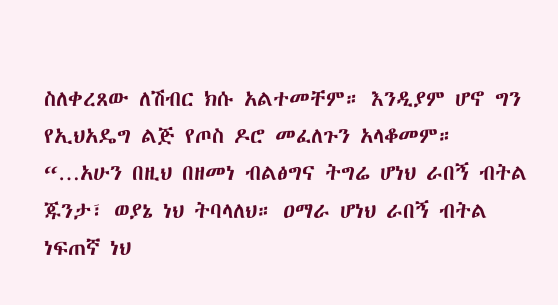ስለቀረጸው ለሽብር ክሱ አልተመቸም። እንዲያም ሆኖ ግን የኢህአዴግ ልጅ የጦስ ዶሮ መፈለጉን አላቆመም።
“…አሁን በዚህ በዘመነ ብልፅግና ትግሬ ሆነህ ራበኝ ብትል ጁንታ፣ ወያኔ ነህ ትባላለህ። ዐማራ ሆነህ ራበኝ ብትል ነፍጠኛ ነህ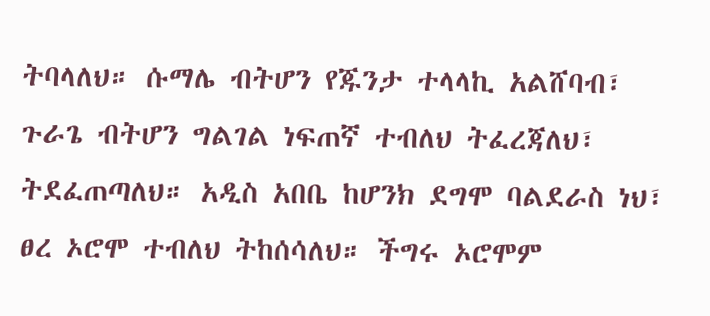ትባላለህ። ሱማሌ ብትሆን የጁንታ ተላላኪ አልሸባብ፣ ጉራጌ ብትሆን ግልገል ነፍጠኛ ተብለህ ትፈረጃለህ፣ ትደፈጠጣለህ። አዲስ አበቤ ከሆንክ ደግሞ ባልደራስ ነህ፣ ፀረ ኦሮሞ ተብለህ ትከሰሳለህ። ችግሩ ኦሮሞም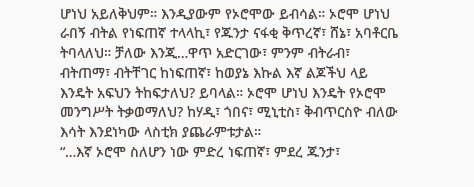ሆነህ አይለቅህም። እንዲያውም የኦሮሞው ይብሳል። ኦሮሞ ሆነህ ራበኝ ብትል የነፍጠኛ ተላላኪ፣ የጁንታ ናፋቂ ቅጥረኛ፣ ሸኔ፣ አባቶርቤ ትባላለህ። ቻለው እንጂ…ዋጥ አድርገው፣ ምንም ብትራብ፣ ብትጠማ፣ ብትቸገር ከነፍጠኛ፣ ከወያኔ እኩል እኛ ልጆችህ ላይ እንዴት አፍህን ትከፍታለህ? ይባላል። ኦሮሞ ሆነህ እንዴት የኦሮሞ መንግሥት ትቃወማለህ? ከሃዲ፣ ጎበና፣ ሚኒቲስ፣ ቅብጥርስዮ ብለው እሳት እንደነካው ላስቲክ ያጨራምቱታል።
“…እኛ ኦሮሞ ስለሆን ነው ምድረ ነፍጠኛ፣ ምደረ ጁንታ፣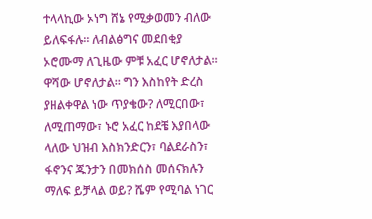ተላላኪው ኦነግ ሸኔ የሚቃወመን ብለው ይለፍፋሉ። ለብልፅግና መደበቂያ ኦሮሙማ ለጊዜው ምቹ አፈር ሆኖለታል። ዋሻው ሆኖለታል። ግን እስከየት ድረስ ያዘልቀዋል ነው ጥያቄው? ለሚርበው፣ ለሚጠማው፣ ኑሮ አፈር ከደቼ እያበላው ላለው ህዝብ እስክንድርን፣ ባልደራስን፣ ፋኖንና ጁንታን በመክሰስ መሰናክሉን ማለፍ ይቻላል ወይ? ሼም የሚባል ነገር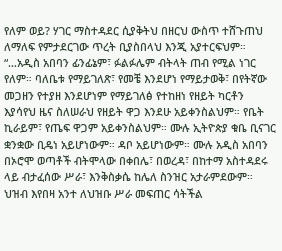የለም ወይ? ሃገር ማስተዳደር ሲያቅትህ በዘርህ ውስጥ ተሸጉጠህ ለማለፍ የምታደርገው ጥረት ቢያስበላህ እንጂ አያተርፍህም።
“…አዲስ አበባን ፊንፊኔም፣ ፉልፉሌም ብትላት ጠብ የሚል ነገር የለም። ባለቤቱ የማይገለጽ፣ የመቼ እንደሆነ የማይታወቅ፣ በየትኛው መጋዘን የተያዘ እንደሆነም የማይገለፅ የተከዘነ የዘይት ካርቶን እያሳየህ ዜና ስለሠራህ የዘይት ዋጋ እንደሁ አይቀንስልህም። የቤት ኪራይም፣ የጤፍ ዋጋም አይቀንስልህም። ሙሉ ኢትዮጵያ ቁቤ ቢናገር ቋንቋው ቢዴነ አይሆነውም። ዳቦ አይሆነውም። ሙሉ አዲስ አበባን በኦሮሞ ወጣቶች ብትሞላው በቀበሌ፣ በወረዳ፣ በከተማ አስተዳደሩ ላይ ብታፈሰው ሥራ፣ እንቅስቃሴ ከሌለ ስንዝር አታራምደውም። ህዝብ እየበዛ አንተ ለህዝቡ ሥራ መፍጠር ሳትችል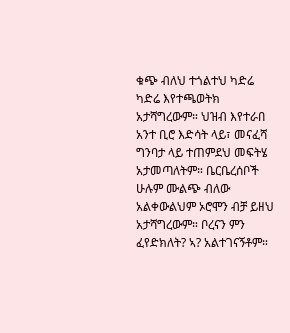ቁጭ ብለህ ተጎልተህ ካድሬ ካድሬ እየተጫወትክ አታሻግረውም። ህዝብ እየተራበ አንተ ቢሮ እድሳት ላይ፣ መናፈሻ ግንባታ ላይ ተጠምደህ መፍትሄ አታመጣለትም። ቤርቤረሰቦች ሁሉም ሙልጭ ብለው አልቀውልህም ኦሮሞን ብቻ ይዘህ አታሻግረውም። ቦረናን ምን ፈየድክለት? ኣ? አልተገናኝቶም።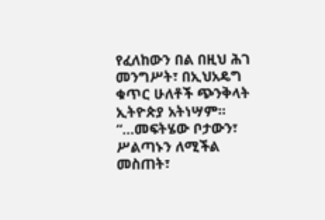የፈለከውን በል በዚህ ሕገ መንግሥት፣ በኢህአዴግ ቁጥር ሁለቶች ጭንቅላት ኢትዮጵያ አትነሣም።
“…መፍትሄው ቦታውን፣ ሥልጣኑን ለሚችል መስጠት፣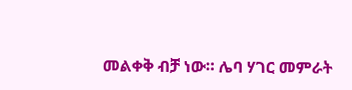መልቀቅ ብቻ ነው። ሌባ ሃገር መምራት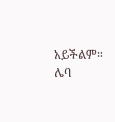አይችልም። ሌባ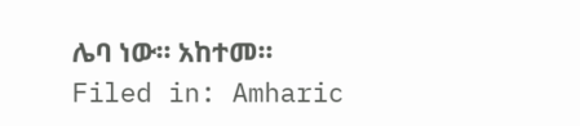ሌባ ነው። አከተመ።
Filed in: Amharic